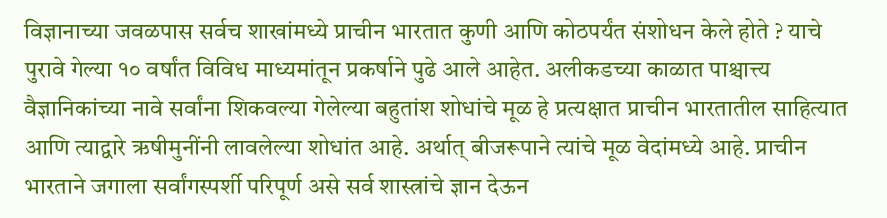विज्ञानाच्या जवळपास सर्वच शाखांमध्ये प्राचीन भारतात कुणी आणि कोठपर्यंत संशोधन केले होते ? याचे पुरावे गेल्या १० वर्षांत विविध माध्यमांतून प्रकर्षाने पुढे आले आहेत. अलीकडच्या काळात पाश्चात्त्य वैज्ञानिकांच्या नावे सर्वांना शिकवल्या गेलेल्या बहुतांश शोधांचे मूळ हे प्रत्यक्षात प्राचीन भारतातील साहित्यात आणि त्याद्वारे ऋषीमुनींनी लावलेल्या शोधांत आहे. अर्थात् बीजरूपाने त्यांचे मूळ वेदांमध्ये आहे. प्राचीन भारताने जगाला सर्वांगस्पर्शी परिपूर्ण असे सर्व शास्त्रांचे ज्ञान देऊन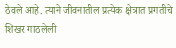ठेवले आहे. त्याने जीवनातील प्रत्येक क्षेत्रात प्रगतीचे शिखर गाठलेली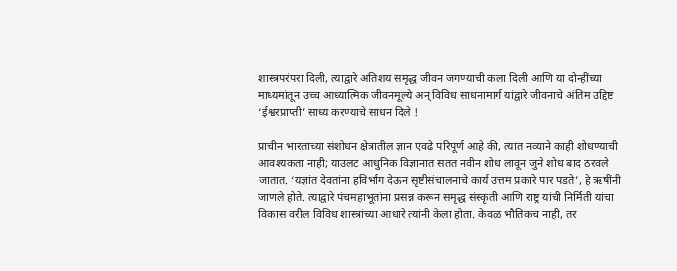शास्त्रपरंपरा दिली, त्याद्वारे अतिशय समृद्ध जीवन जगण्याची कला दिली आणि या दोन्हींच्या माध्यमांतून उच्च आध्यात्मिक जीवनमूल्ये अन् विविध साधनामार्ग यांद्वारे जीवनाचे अंतिम उद्दिष्ट ‘ईश्वरप्राप्ती’ साध्य करण्याचे साधन दिले !

प्राचीन भारताच्या संशोधन क्षेत्रातील ज्ञान एवढे परिपूर्ण आहे की, त्यात नव्याने काही शोधण्याची आवश्यकता नाही; याउलट आधुनिक विज्ञानात सतत नवीन शोध लावून जुने शोध बाद ठरवले जातात. ‘यज्ञांत देवतांना हविर्भाग देऊन सृष्टीसंचालनाचे कार्य उत्तम प्रकारे पार पडते’, हे ऋषींनी जाणले होते. त्याद्वारे पंचमहाभूतांना प्रसन्न करून समृद्ध संस्कृती आणि राष्ट्र यांची निर्मिती यांचा विकास वरील विविध शास्त्रांच्या आधारे त्यांनी केला होता. केवळ भौतिकच नाही, तर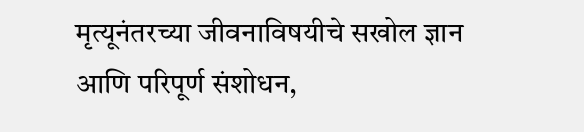मृत्यूनंतरच्या जीवनाविषयीचे सखोल ज्ञान आणि परिपूर्ण संशोधन,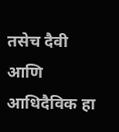तसेच दैवी आणि आधिदैविक हा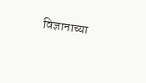विज्ञानाच्या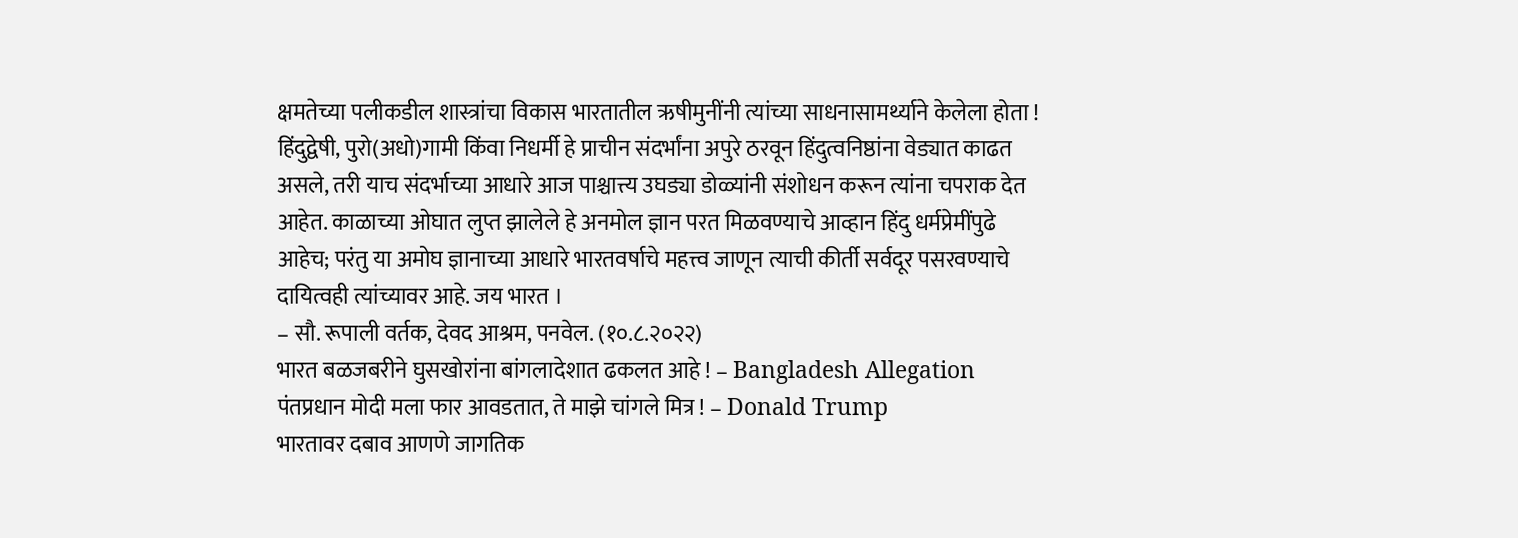क्षमतेच्या पलीकडील शास्त्रांचा विकास भारतातील ऋषीमुनींनी त्यांच्या साधनासामर्थ्याने केलेला होता !
हिंदुद्वेषी, पुरो(अधो)गामी किंवा निधर्मी हे प्राचीन संदर्भांना अपुरे ठरवून हिंदुत्वनिष्ठांना वेड्यात काढत असले, तरी याच संदर्भाच्या आधारे आज पाश्चात्त्य उघड्या डोळ्यांनी संशोधन करून त्यांना चपराक देत आहेत. काळाच्या ओघात लुप्त झालेले हे अनमोल ज्ञान परत मिळवण्याचे आव्हान हिंदु धर्मप्रेमींपुढे आहेच; परंतु या अमोघ ज्ञानाच्या आधारे भारतवर्षाचे महत्त्व जाणून त्याची कीर्ती सर्वदूर पसरवण्याचे दायित्वही त्यांच्यावर आहे. जय भारत ।
– सौ. रूपाली वर्तक, देवद आश्रम, पनवेल. (१०.८.२०२२)
भारत बळजबरीने घुसखोरांना बांगलादेशात ढकलत आहे ! – Bangladesh Allegation
पंतप्रधान मोदी मला फार आवडतात, ते माझे चांगले मित्र ! – Donald Trump
भारतावर दबाव आणणे जागतिक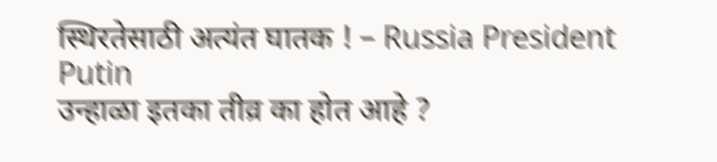स्थिरतेसाठी अत्यंत घातक ! – Russia President Putin
उन्हाळा इतका तीव्र का होत आहे ?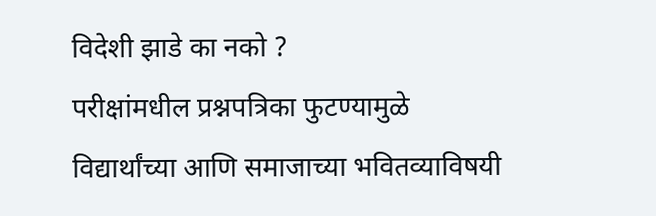विदेशी झाडे का नको ?
परीक्षांमधील प्रश्नपत्रिका फुटण्यामुळे विद्यार्थांच्या आणि समाजाच्या भवितव्याविषयी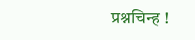प्रश्नचिन्ह !